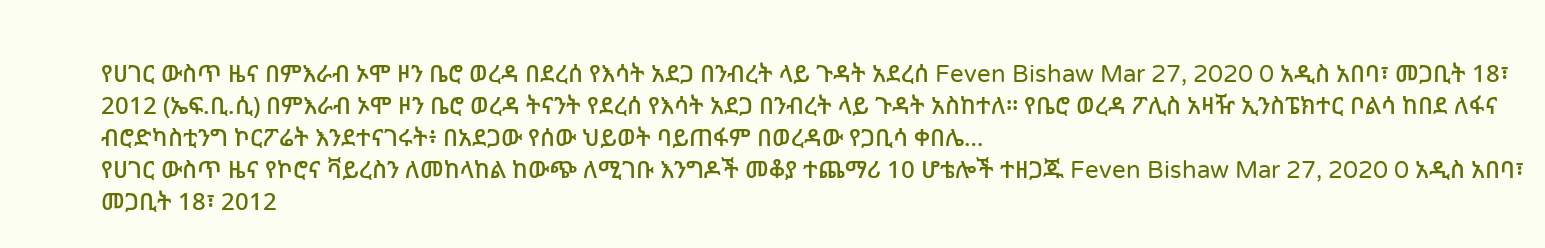የሀገር ውስጥ ዜና በምእራብ ኦሞ ዞን ቤሮ ወረዳ በደረሰ የእሳት አደጋ በንብረት ላይ ጉዳት አደረሰ Feven Bishaw Mar 27, 2020 0 አዲስ አበባ፣ መጋቢት 18፣ 2012 (ኤፍ.ቢ.ሲ) በምእራብ ኦሞ ዞን ቤሮ ወረዳ ትናንት የደረሰ የእሳት አደጋ በንብረት ላይ ጉዳት አስከተለ። የቤሮ ወረዳ ፖሊስ አዛዥ ኢንስፔክተር ቦልሳ ከበደ ለፋና ብሮድካስቲንግ ኮርፖሬት እንደተናገሩት፥ በአደጋው የሰው ህይወት ባይጠፋም በወረዳው የጋቢሳ ቀበሌ…
የሀገር ውስጥ ዜና የኮሮና ቫይረስን ለመከላከል ከውጭ ለሚገቡ እንግዶች መቆያ ተጨማሪ 10 ሆቴሎች ተዘጋጁ Feven Bishaw Mar 27, 2020 0 አዲስ አበባ፣ መጋቢት 18፣ 2012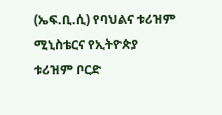(ኤፍ.ቢ.ሲ) የባህልና ቱሪዝም ሚኒስቴርና የኢትዮጵያ ቱሪዝም ቦርድ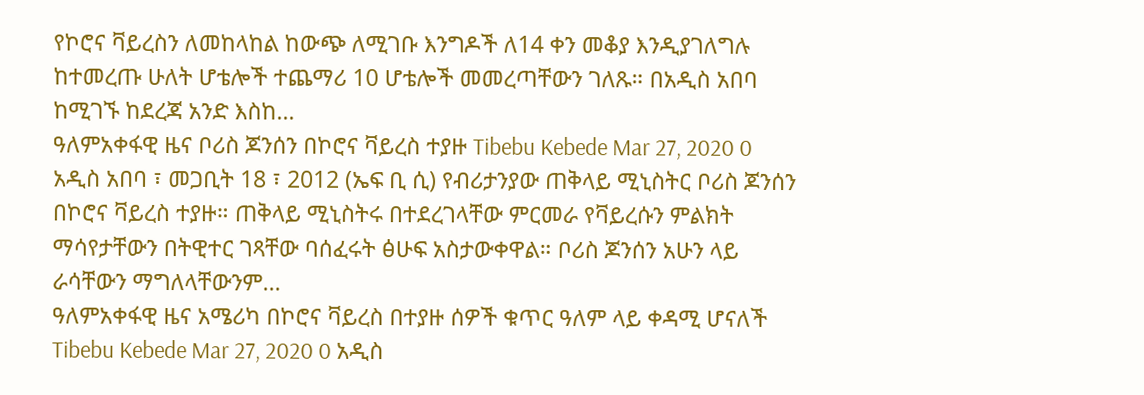የኮሮና ቫይረስን ለመከላከል ከውጭ ለሚገቡ እንግዶች ለ14 ቀን መቆያ እንዲያገለግሉ ከተመረጡ ሁለት ሆቴሎች ተጨማሪ 10 ሆቴሎች መመረጣቸውን ገለጹ። በአዲስ አበባ ከሚገኙ ከደረጃ አንድ እስከ…
ዓለምአቀፋዊ ዜና ቦሪስ ጆንሰን በኮሮና ቫይረስ ተያዙ Tibebu Kebede Mar 27, 2020 0 አዲስ አበባ ፣ መጋቢት 18 ፣ 2012 (ኤፍ ቢ ሲ) የብሪታንያው ጠቅላይ ሚኒስትር ቦሪስ ጆንሰን በኮሮና ቫይረስ ተያዙ። ጠቅላይ ሚኒስትሩ በተደረገላቸው ምርመራ የቫይረሱን ምልክት ማሳየታቸውን በትዊተር ገጻቸው ባሰፈሩት ፅሁፍ አስታውቀዋል። ቦሪስ ጆንሰን አሁን ላይ ራሳቸውን ማግለላቸውንም…
ዓለምአቀፋዊ ዜና አሜሪካ በኮሮና ቫይረስ በተያዙ ሰዎች ቁጥር ዓለም ላይ ቀዳሚ ሆናለች Tibebu Kebede Mar 27, 2020 0 አዲስ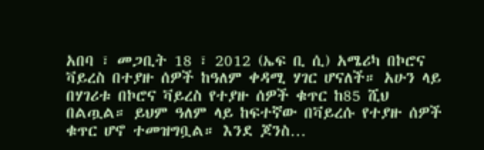አበባ ፣ መጋቢት 18 ፣ 2012 (ኤፍ ቢ ሲ) አሜሪካ በኮሮና ቫይረስ በተያዙ ሰዎች ከዓለም ቀዳሚ ሃገር ሆናለች። አሁን ላይ በሃገሪቱ በኮሮና ቫይረስ የተያዙ ሰዎች ቁጥር ከ85 ሺህ በልጧል። ይህም ዓለም ላይ ከፍተኛው በቫይረሱ የተያዙ ሰዎች ቁጥር ሆኖ ተመዝግቧል። እንደ ጆንስ…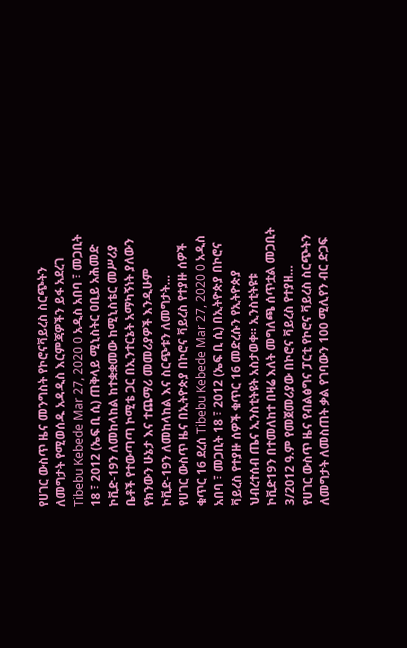የሀገር ውስጥ ዜና መንግስት የኮሮናቫይረስ ስርጭትን ለመግታት የሚወሰዱ አዳዲስ እርምጃዎችን ይፋ አደረገ Tibebu Kebede Mar 27, 2020 0 አዲስ አበባ ፣ መጋቢት 18 ፣ 2012 (ኤፍ ቢ ሲ) ጠቅላይ ሚኒስትር ዐቢይ አሕመድ ኮቪድ-19ን ለመከላከል ከተቋቋመው ከሚኒስቴር መሥሪያ ቤቶች የተውጣጣ ኮሚቴ ጋር በኢንተርኔት አማካኝነት ያለውን የክንውን ሁኔታ እና ተጨማሪ መመሪያዎች እንዲሁም ኮቪድ-19ን ለመከላከል እና ስርጭቱን ለመግታት…
የሀገር ውስጥ ዜና በኢትዮጵያ በኮሮና ቫይረስ የተያዙ ሰዎች ቁጥር 16 ደረሰ Tibebu Kebede Mar 27, 2020 0 አዲስ አበባ ፣ መጋቢት 18 ፣ 2012 (ኤፍ ቢ ሲ) በኢትዮጵያ በኮሮና ቫይረስ የተያዙ ሰዎች ቁጥር 16 መድረሱን የኢትዮጵያ ህብረተሰብ ጤና ኢንስቲትዩት አስታወቀ። ኢንስቲትዩቱ ኮቪድ19ን በተመለከተ በዛሬ እለት መግለጫ ሰጥቷል መጋቢት 3/2012 ዓ.ም የመጀመሪያው በኮሮና ቫይረስ የተያዘ…
የሀገር ውስጥ ዜና የብልፅግና ፓርቲ የኮሮና ቫይረስ ስርጭትን ለመግታት ለመስጠት ቃል የገባውን 100 ሚሊየን ብር ድጋፍ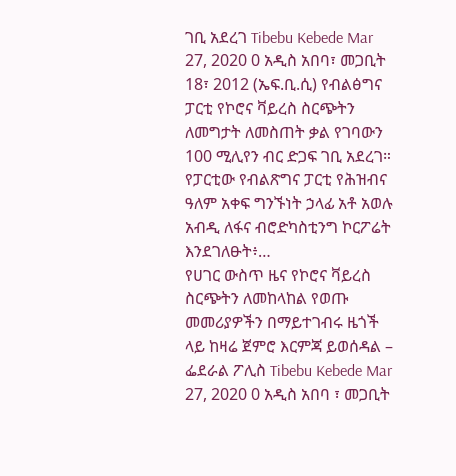ገቢ አደረገ Tibebu Kebede Mar 27, 2020 0 አዲስ አበባ፣ መጋቢት 18፣ 2012 (ኤፍ.ቢ.ሲ) የብልፅግና ፓርቲ የኮሮና ቫይረስ ስርጭትን ለመግታት ለመስጠት ቃል የገባውን 100 ሚሊየን ብር ድጋፍ ገቢ አደረገ። የፓርቲው የብልጽግና ፓርቲ የሕዝብና ዓለም አቀፍ ግንኙነት ኃላፊ አቶ አወሉ አብዲ ለፋና ብሮድካስቲንግ ኮርፖሬት እንደገለፁት፥…
የሀገር ውስጥ ዜና የኮሮና ቫይረስ ስርጭትን ለመከላከል የወጡ መመሪያዎችን በማይተገብሩ ዜጎች ላይ ከዛሬ ጀምሮ እርምጃ ይወሰዳል – ፌደራል ፖሊስ Tibebu Kebede Mar 27, 2020 0 አዲስ አበባ ፣ መጋቢት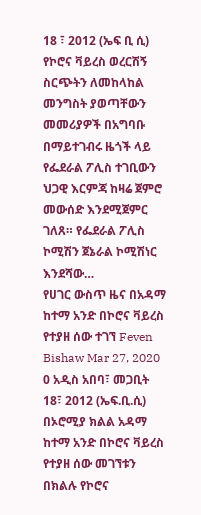18 ፣ 2012 (ኤፍ ቢ ሲ) የኮሮና ቫይረስ ወረርሽኝ ስርጭትን ለመከላከል መንግስት ያወጣቸውን መመሪያዎች በአግባቡ በማይተገብሩ ዜጎች ላይ የፌደራል ፖሊስ ተገቢውን ህጋዊ እርምጃ ከዛሬ ጀምሮ መውሰድ እንደሚጀምር ገለጸ። የፌደራል ፖሊስ ኮሚሽን ጀኔራል ኮሚሽነር እንደሻው…
የሀገር ውስጥ ዜና በአዳማ ከተማ አንድ በኮሮና ቫይረስ የተያዘ ሰው ተገኘ Feven Bishaw Mar 27, 2020 0 አዲስ አበባ፣ መጋቢት 18፣ 2012 (ኤፍ.ቢ.ሲ) በኦሮሚያ ክልል አዳማ ከተማ አንድ በኮሮና ቫይረስ የተያዘ ሰው መገኘቱን በክልሉ የኮሮና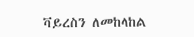ቫይረስን ለመከላከል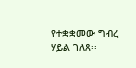የተቋቋመው ግብረ ሃይል ገለጸ፡፡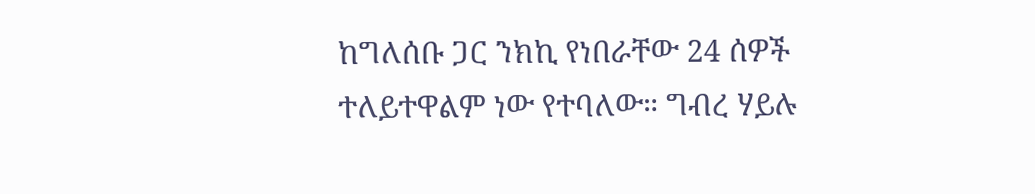ከግለሰቡ ጋር ንክኪ የነበራቸው 24 ሰዎች ተለይተዋልም ነው የተባለው። ግብረ ሃይሉ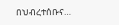በህብረተሰቡና…